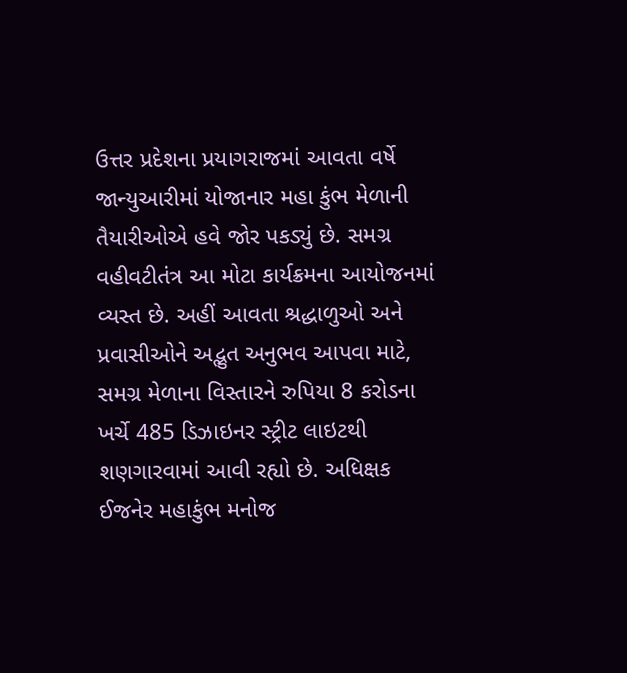ઉત્તર પ્રદેશના પ્રયાગરાજમાં આવતા વર્ષે જાન્યુઆરીમાં યોજાનાર મહા કુંભ મેળાની તૈયારીઓએ હવે જોર પકડ્યું છે. સમગ્ર વહીવટીતંત્ર આ મોટા કાર્યક્રમના આયોજનમાં વ્યસ્ત છે. અહીં આવતા શ્રદ્ધાળુઓ અને પ્રવાસીઓને અદ્ભુત અનુભવ આપવા માટે, સમગ્ર મેળાના વિસ્તારને રુપિયા 8 કરોડના ખર્ચે 485 ડિઝાઇનર સ્ટ્રીટ લાઇટથી શણગારવામાં આવી રહ્યો છે. અધિક્ષક ઈજનેર મહાકુંભ મનોજ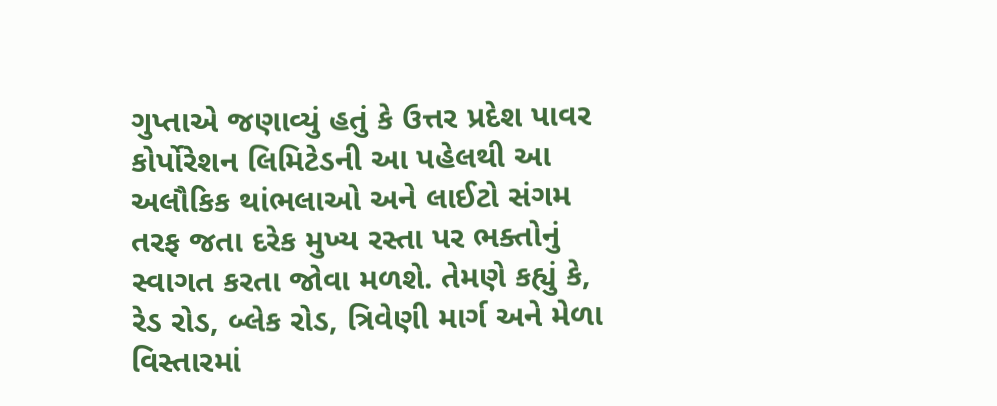ગુપ્તાએ જણાવ્યું હતું કે ઉત્તર પ્રદેશ પાવર કોર્પોરેશન લિમિટેડની આ પહેલથી આ અલૌકિક થાંભલાઓ અને લાઈટો સંગમ તરફ જતા દરેક મુખ્ય રસ્તા પર ભક્તોનું સ્વાગત કરતા જોવા મળશે. તેમણે કહ્યું કે, રેડ રોડ, બ્લેક રોડ, ત્રિવેણી માર્ગ અને મેળા વિસ્તારમાં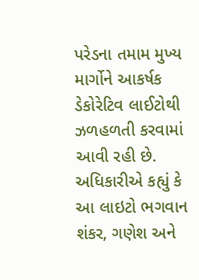પરેડના તમામ મુખ્ય માર્ગોને આકર્ષક ડેકોરેટિવ લાઈટોથી ઝળહળતી કરવામાં આવી રહી છે. અધિકારીએ કહ્યું કે આ લાઇટો ભગવાન શંકર, ગણેશ અને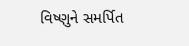વિષ્ણુને સમર્પિત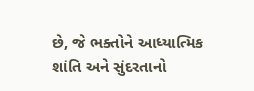છે, જે ભક્તોને આધ્યાત્મિક શાંતિ અને સુંદરતાનો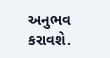અનુભવ કરાવશે.